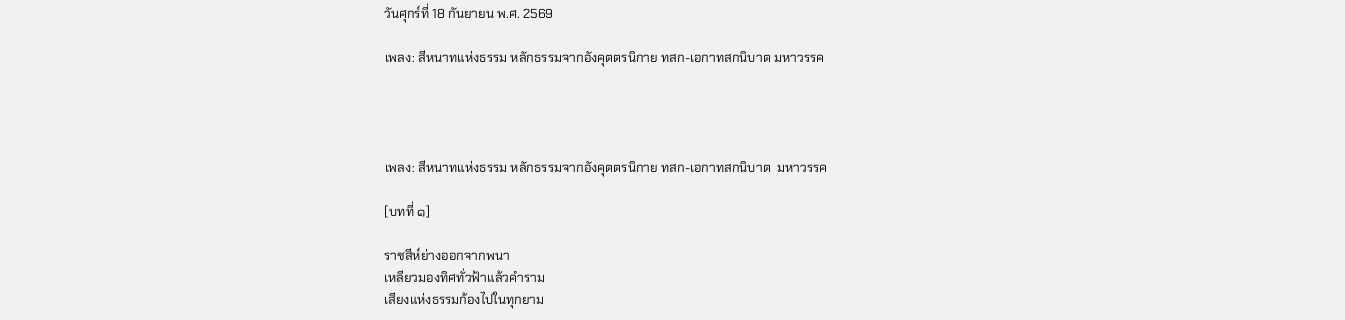วันศุกร์ที่ 18 กันยายน พ.ศ. 2569

เพลง: สีหนาทแห่งธรรม หลักธรรมจากอังคุตตรนิกาย ทสก-เอกาทสกนิบาต มหาวรรค




เพลง: สีหนาทแห่งธรรม หลักธรรมจากอังคุตตรนิกาย ทสก-เอกาทสกนิบาต  มหาวรรค

[บทที่ ๑]

ราชสีห์ย่างออกจากพนา
เหลียวมองทิศทั่วฟ้าแล้วคำราม
เสียงแห่งธรรมก้องไปในทุกยาม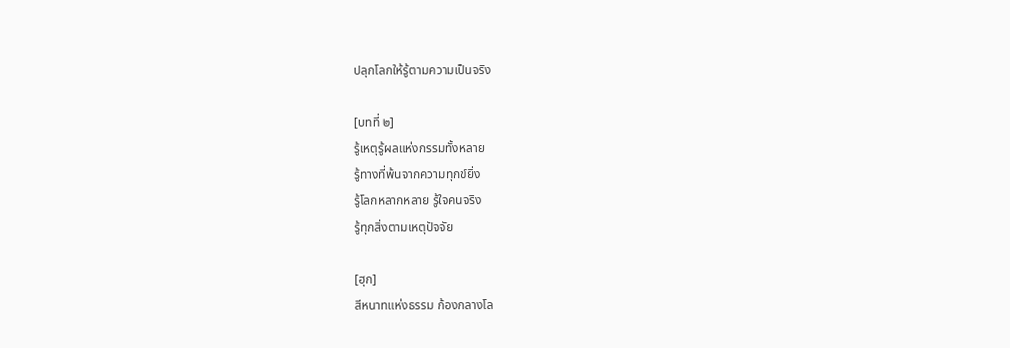ปลุกโลกให้รู้ตามความเป็นจริง

[บทที่ ๒]
รู้เหตุรู้ผลแห่งกรรมทั้งหลาย
รู้ทางที่พ้นจากความทุกข์ยิ่ง
รู้โลกหลากหลาย รู้ใจคนจริง
รู้ทุกสิ่งตามเหตุปัจจัย

[ฮุก]
สีหนาทแห่งธรรม ก้องกลางโล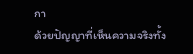กา
ด้วยปัญญาที่เห็นความจริงทั้ง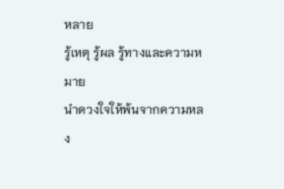หลาย
รู้เหตุ รู้ผล รู้ทางและความหมาย
นำดวงใจให้พ้นจากความหลง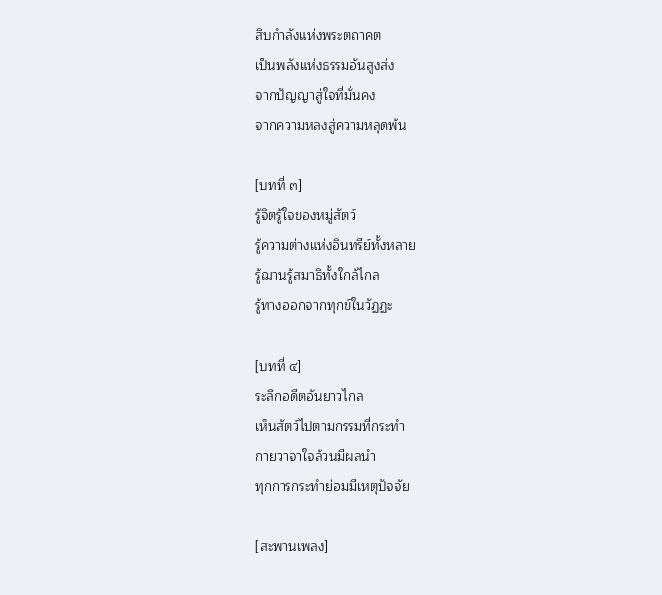สิบกำลังแห่งพระตถาคต
เป็นพลังแห่งธรรมอันสูงส่ง
จากปัญญาสู่ใจที่มั่นคง
จากความหลงสู่ความหลุดพ้น

[บทที่ ๓]
รู้จิตรู้ใจของหมู่สัตว์
รู้ความต่างแห่งอินทรีย์ทั้งหลาย
รู้ฌานรู้สมาธิทั้งใกล้ไกล
รู้ทางออกจากทุกข์ในวัฏฏะ

[บทที่ ๔]
ระลึกอดีตอันยาวไกล
เห็นสัตว์ไปตามกรรมที่กระทำ
กายวาจาใจล้วนมีผลนำ
ทุกการกระทำย่อมมีเหตุปัจจัย

[สะพานเพลง]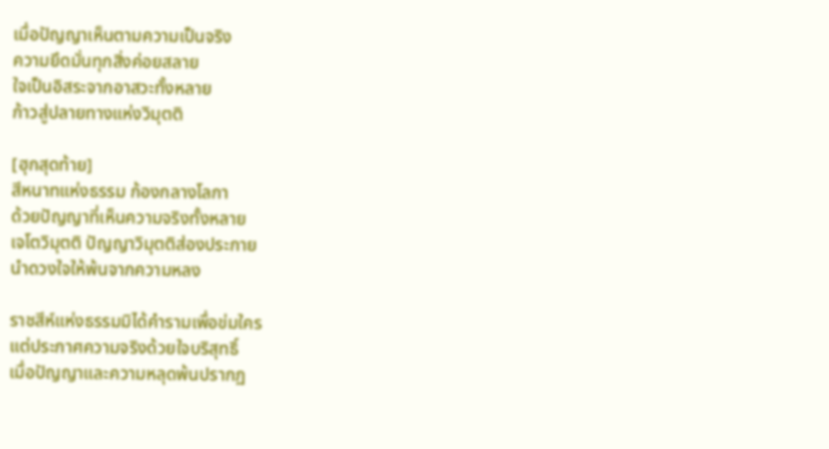เมื่อปัญญาเห็นตามความเป็นจริง
ความยึดมั่นทุกสิ่งค่อยสลาย
ใจเป็นอิสระจากอาสวะทั้งหลาย
ก้าวสู่ปลายทางแห่งวิมุตติ

[ฮุกสุดท้าย]
สีหนาทแห่งธรรม ก้องกลางโลกา
ด้วยปัญญาที่เห็นความจริงทั้งหลาย
เจโตวิมุตติ ปัญญาวิมุตติส่องประกาย
นำดวงใจให้พ้นจากความหลง

ราชสีห์แห่งธรรมมิได้คำรามเพื่อข่มใคร
แต่ประกาศความจริงด้วยใจบริสุทธิ์
เมื่อปัญญาและความหลุดพ้นปรากฏ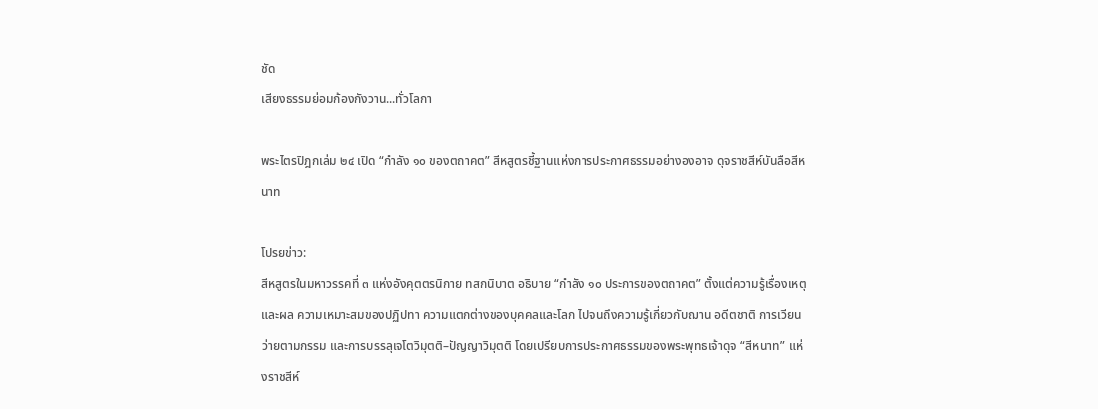ชัด
เสียงธรรมย่อมก้องกังวาน...ทั่วโลกา

พระไตรปิฎกเล่ม ๒๔ เปิด “กำลัง ๑๐ ของตถาคต” สีหสูตรชี้ฐานแห่งการประกาศธรรมอย่างองอาจ ดุจราชสีห์บันลือสีหนาท

โปรยข่าว:
สีหสูตรในมหาวรรคที่ ๓ แห่งอังคุตตรนิกาย ทสกนิบาต อธิบาย “กำลัง ๑๐ ประการของตถาคต” ตั้งแต่ความรู้เรื่องเหตุและผล ความเหมาะสมของปฏิปทา ความแตกต่างของบุคคลและโลก ไปจนถึงความรู้เกี่ยวกับฌาน อดีตชาติ การเวียนว่ายตามกรรม และการบรรลุเจโตวิมุตติ–ปัญญาวิมุตติ โดยเปรียบการประกาศธรรมของพระพุทธเจ้าดุจ “สีหนาท” แห่งราชสีห์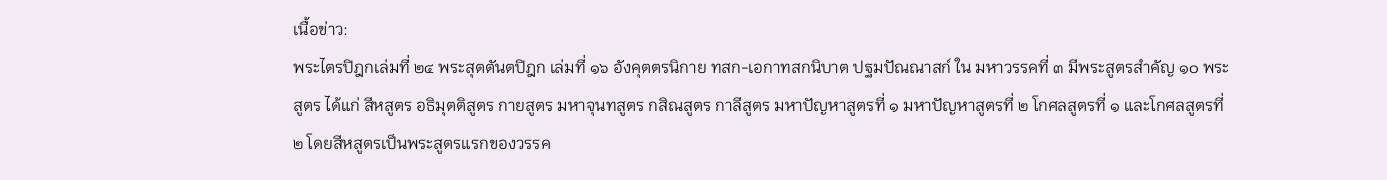เนื้อข่าว:
พระไตรปิฎกเล่มที่ ๒๔ พระสุตตันตปิฎก เล่มที่ ๑๖ อังคุตตรนิกาย ทสก-เอกาทสกนิบาต ปฐมปัณณาสก์ ใน มหาวรรคที่ ๓ มีพระสูตรสำคัญ ๑๐ พระสูตร ได้แก่ สีหสูตร อธิมุตติสูตร กายสูตร มหาจุนทสูตร กสิณสูตร กาลีสูตร มหาปัญหาสูตรที่ ๑ มหาปัญหาสูตรที่ ๒ โกศลสูตรที่ ๑ และโกศลสูตรที่ ๒ โดยสีหสูตรเป็นพระสูตรแรกของวรรค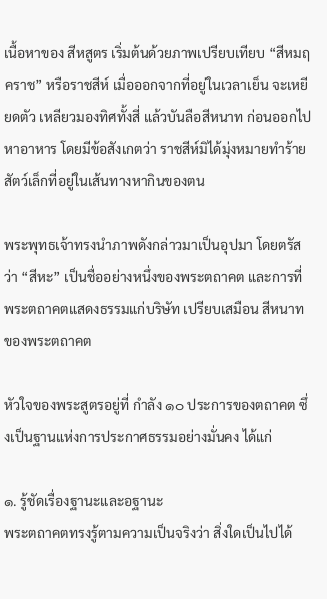เนื้อหาของ สีหสูตร เริ่มต้นด้วยภาพเปรียบเทียบ “สีหมฤคราช” หรือราชสีห์ เมื่อออกจากที่อยู่ในเวลาเย็น จะเหยียดตัว เหลียวมองทิศทั้งสี่ แล้วบันลือสีหนาท ก่อนออกไปหาอาหาร โดยมีข้อสังเกตว่า ราชสีห์มิได้มุ่งหมายทำร้ายสัตว์เล็กที่อยู่ในเส้นทางหากินของตน

พระพุทธเจ้าทรงนำภาพดังกล่าวมาเป็นอุปมา โดยตรัสว่า “สีหะ” เป็นชื่ออย่างหนึ่งของพระตถาคต และการที่พระตถาคตแสดงธรรมแก่บริษัท เปรียบเสมือน สีหนาทของพระตถาคต

หัวใจของพระสูตรอยู่ที่ กำลัง ๑๐ ประการของตถาคต ซึ่งเป็นฐานแห่งการประกาศธรรมอย่างมั่นคง ได้แก่

๑. รู้ชัดเรื่องฐานะและอฐานะ
พระตถาคตทรงรู้ตามความเป็นจริงว่า สิ่งใดเป็นไปได้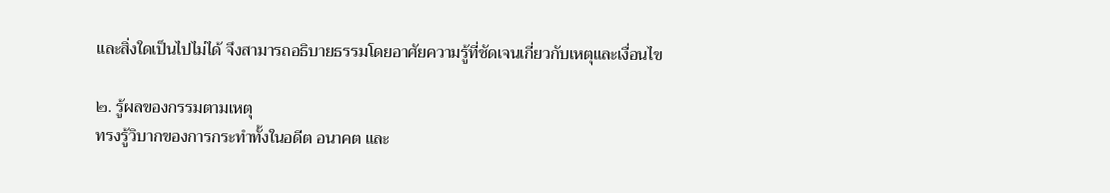และสิ่งใดเป็นไปไม่ได้ จึงสามารถอธิบายธรรมโดยอาศัยความรู้ที่ชัดเจนเกี่ยวกับเหตุและเงื่อนไข

๒. รู้ผลของกรรมตามเหตุ
ทรงรู้วิบากของการกระทำทั้งในอดีต อนาคต และ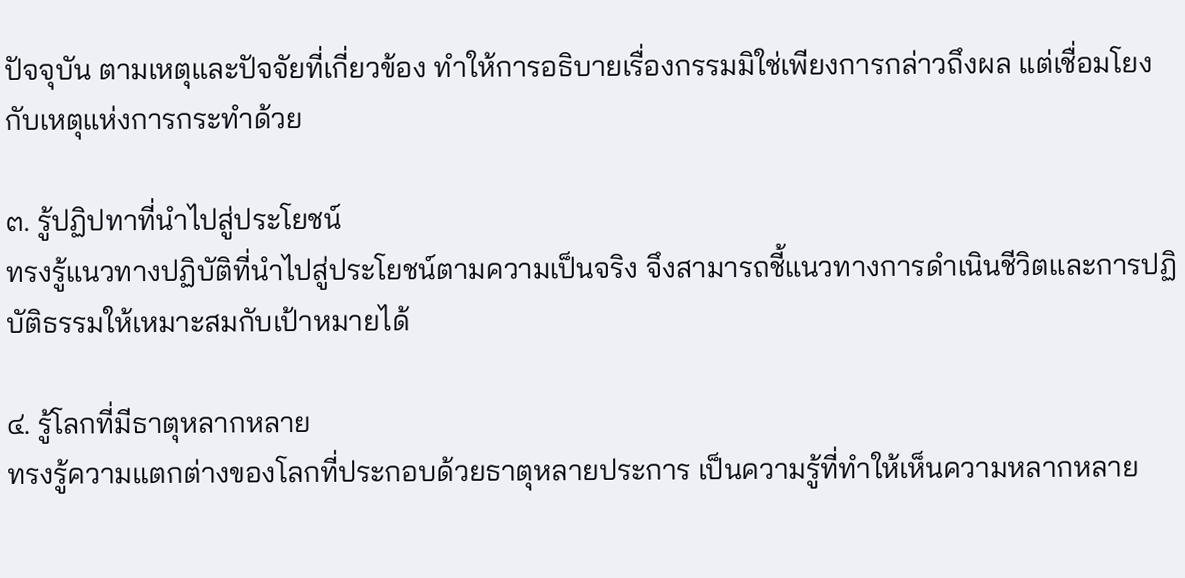ปัจจุบัน ตามเหตุและปัจจัยที่เกี่ยวข้อง ทำให้การอธิบายเรื่องกรรมมิใช่เพียงการกล่าวถึงผล แต่เชื่อมโยงกับเหตุแห่งการกระทำด้วย

๓. รู้ปฏิปทาที่นำไปสู่ประโยชน์
ทรงรู้แนวทางปฏิบัติที่นำไปสู่ประโยชน์ตามความเป็นจริง จึงสามารถชี้แนวทางการดำเนินชีวิตและการปฏิบัติธรรมให้เหมาะสมกับเป้าหมายได้

๔. รู้โลกที่มีธาตุหลากหลาย
ทรงรู้ความแตกต่างของโลกที่ประกอบด้วยธาตุหลายประการ เป็นความรู้ที่ทำให้เห็นความหลากหลาย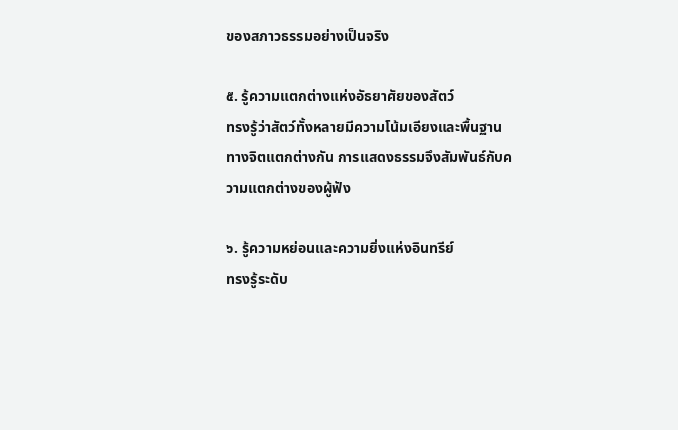ของสภาวธรรมอย่างเป็นจริง

๕. รู้ความแตกต่างแห่งอัธยาศัยของสัตว์
ทรงรู้ว่าสัตว์ทั้งหลายมีความโน้มเอียงและพื้นฐานทางจิตแตกต่างกัน การแสดงธรรมจึงสัมพันธ์กับความแตกต่างของผู้ฟัง

๖. รู้ความหย่อนและความยิ่งแห่งอินทรีย์
ทรงรู้ระดับ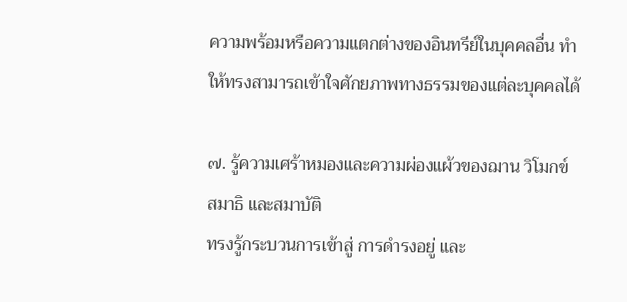ความพร้อมหรือความแตกต่างของอินทรีย์ในบุคคลอื่น ทำให้ทรงสามารถเข้าใจศักยภาพทางธรรมของแต่ละบุคคลได้

๗. รู้ความเศร้าหมองและความผ่องแผ้วของฌาน วิโมกข์ สมาธิ และสมาบัติ
ทรงรู้กระบวนการเข้าสู่ การดำรงอยู่ และ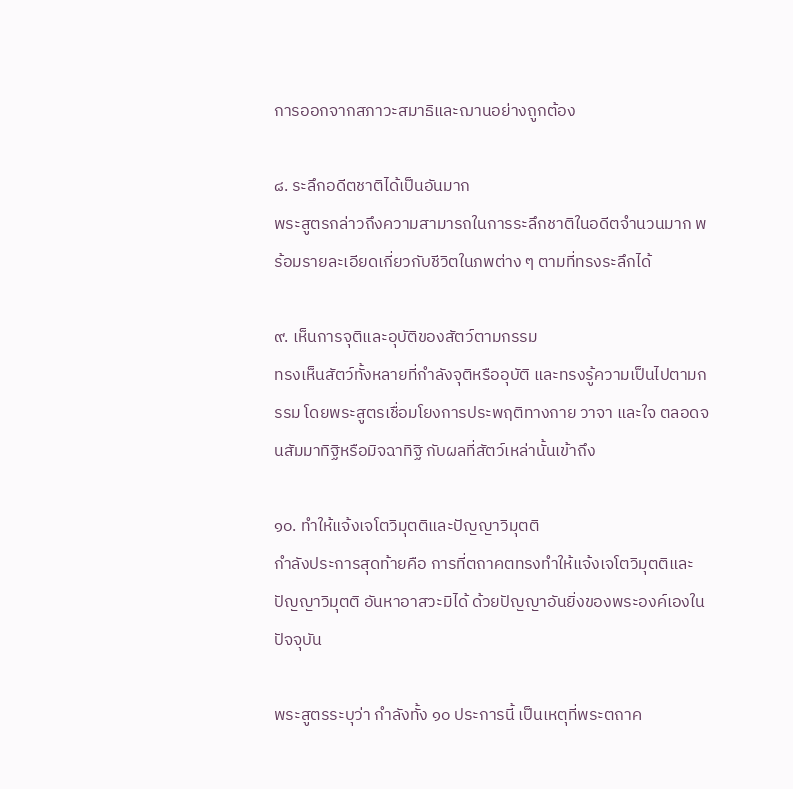การออกจากสภาวะสมาธิและฌานอย่างถูกต้อง

๘. ระลึกอดีตชาติได้เป็นอันมาก
พระสูตรกล่าวถึงความสามารถในการระลึกชาติในอดีตจำนวนมาก พร้อมรายละเอียดเกี่ยวกับชีวิตในภพต่าง ๆ ตามที่ทรงระลึกได้

๙. เห็นการจุติและอุบัติของสัตว์ตามกรรม
ทรงเห็นสัตว์ทั้งหลายที่กำลังจุติหรืออุบัติ และทรงรู้ความเป็นไปตามกรรม โดยพระสูตรเชื่อมโยงการประพฤติทางกาย วาจา และใจ ตลอดจนสัมมาทิฐิหรือมิจฉาทิฐิ กับผลที่สัตว์เหล่านั้นเข้าถึง

๑๐. ทำให้แจ้งเจโตวิมุตติและปัญญาวิมุตติ
กำลังประการสุดท้ายคือ การที่ตถาคตทรงทำให้แจ้งเจโตวิมุตติและปัญญาวิมุตติ อันหาอาสวะมิได้ ด้วยปัญญาอันยิ่งของพระองค์เองในปัจจุบัน

พระสูตรระบุว่า กำลังทั้ง ๑๐ ประการนี้ เป็นเหตุที่พระตถาค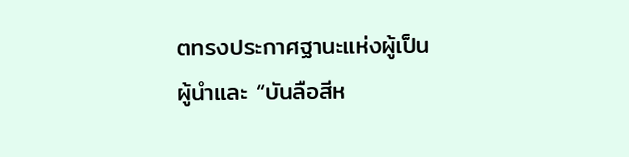ตทรงประกาศฐานะแห่งผู้เป็นผู้นำและ “บันลือสีห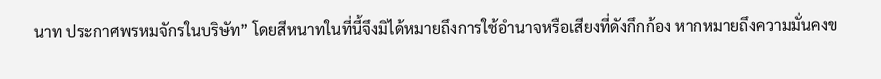นาท ประกาศพรหมจักรในบริษัท” โดยสีหนาทในที่นี้จึงมิได้หมายถึงการใช้อำนาจหรือเสียงที่ดังกึกก้อง หากหมายถึงความมั่นคงข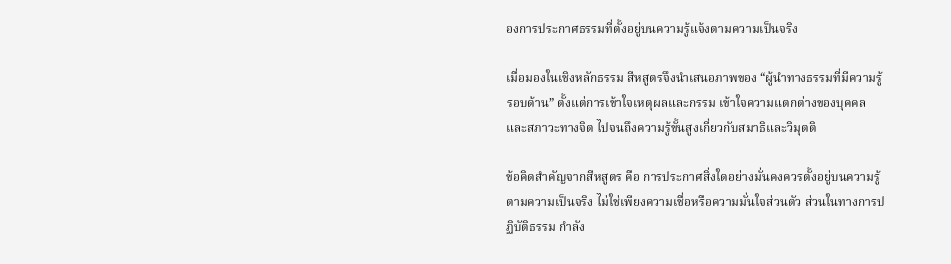องการประกาศธรรมที่ตั้งอยู่บนความรู้แจ้งตามความเป็นจริง

เมื่อมองในเชิงหลักธรรม สีหสูตรจึงนำเสนอภาพของ “ผู้นำทางธรรมที่มีความรู้รอบด้าน” ตั้งแต่การเข้าใจเหตุผลและกรรม เข้าใจความแตกต่างของบุคคลและสภาวะทางจิต ไปจนถึงความรู้ขั้นสูงเกี่ยวกับสมาธิและวิมุตติ

ข้อคิดสำคัญจากสีหสูตร คือ การประกาศสิ่งใดอย่างมั่นคงควรตั้งอยู่บนความรู้ตามความเป็นจริง ไม่ใช่เพียงความเชื่อหรือความมั่นใจส่วนตัว ส่วนในทางการปฏิบัติธรรม กำลัง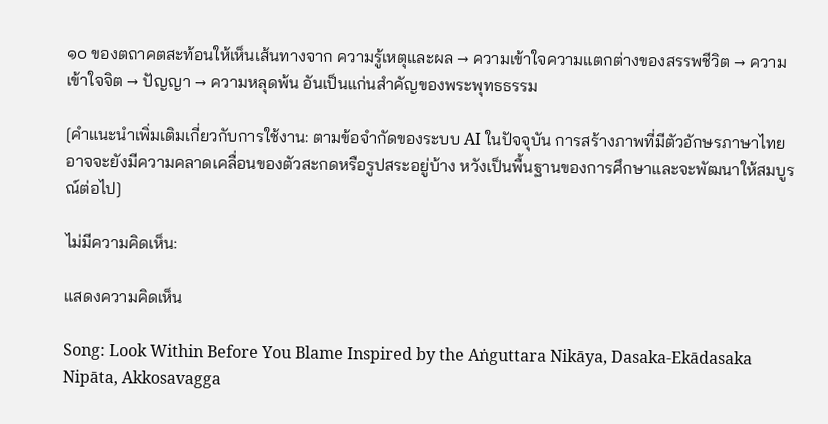๑๐ ของตถาคตสะท้อนให้เห็นเส้นทางจาก ความรู้เหตุและผล → ความเข้าใจความแตกต่างของสรรพชีวิต → ความเข้าใจจิต → ปัญญา → ความหลุดพ้น อันเป็นแก่นสำคัญของพระพุทธธรรม

[คำแนะนำเพิ่มเติมเกี่ยวกับการใช้งาน: ตามข้อจำกัดของระบบ AI ในปัจจุบัน การสร้างภาพที่มีตัวอักษรภาษาไทยอาจจะยังมีความคลาดเคลื่อนของตัวสะกดหรือรูปสระอยู่บ้าง หวังเป็นพื้นฐานของการศึกษาและจะพัฒนาให้สมบูรณ์ต่อไป]

ไม่มีความคิดเห็น:

แสดงความคิดเห็น

Song: Look Within Before You Blame Inspired by the Aṅguttara Nikāya, Dasaka-Ekādasaka Nipāta, Akkosavagga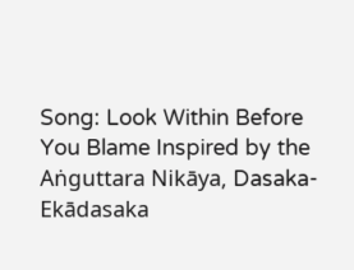Song: Look Within Before You Blame Inspired by the Aṅguttara Nikāya, Dasaka-Ekādasaka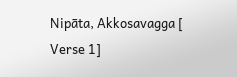Nipāta, Akkosavagga [ Verse 1]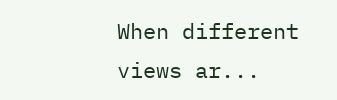When different views ar...